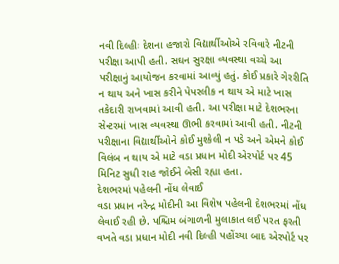નવી દિલ્હીઃ દેશના હજારો વિદ્યાર્થીઓએ રવિવારે નીટની પરીક્ષા આપી હતી. સઘન સુરક્ષા વ્યવસ્થા વચ્ચે આ પરીક્ષાનું આયોજન કરવામાં આવ્યું હતું. કોઈ પ્રકારે ગેરરીતિ ન થાય અને ખાસ કરીને પેપરલીક ન થાય એ માટે ખાસ તકેદારી રાખવામાં આવી હતી. આ પરીક્ષા માટે દેશભરના સેન્ટરમાં ખાસ વ્યવસ્થા ઊભી કરવામાં આવી હતી. નીટની પરીક્ષાના વિદ્યાર્થીઓને કોઈ મુશ્કેલી ન પડે અને એમને કોઈ વિલંબ ન થાય એ માટે વડા પ્રધાન મોદી એરપોર્ટ પર 45 મિનિટ સુધી રાહ જોઈને બેસી રહ્યા હતા.
દેશભરમાં પહેલની નોંધ લેવાઈ
વડા પ્રધાન નરેન્દ્ર મોદીની આ વિશેષ પહેલની દેશભરમાં નોંધ લેવાઈ રહી છે. પશ્ચિમ બંગાળની મુલાકાત લઈ પરત ફરતી વખતે વડા પ્રધાન મોદી નવી દિલ્હી પહોંચ્યા બાદ એરપોર્ટ પર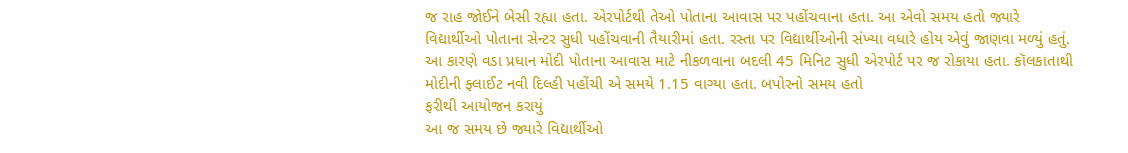જ રાહ જોઈને બેસી રહ્યા હતા. એરપોર્ટથી તેઓ પોતાના આવાસ પર પહોંચવાના હતા. આ એવો સમય હતો જ્યારે વિદ્યાર્થીઓ પોતાના સેન્ટર સુધી પહોંચવાની તૈયારીમાં હતા. રસ્તા પર વિદ્યાર્થીઓની સંખ્યા વધારે હોય એવું જાણવા મળ્યું હતું. આ કારણે વડા પ્રધાન મોદી પોતાના આવાસ માટે નીકળવાના બદલી 45 મિનિટ સુધી એરપોર્ટ પર જ રોકાયા હતા. કૉલકાતાથી મોદીની ફ્લાઈટ નવી દિલ્હી પહોંચી એ સમયે 1.15 વાગ્યા હતા. બપોરનો સમય હતો
ફરીથી આયોજન કરાયું
આ જ સમય છે જ્યારે વિદ્યાર્થીઓ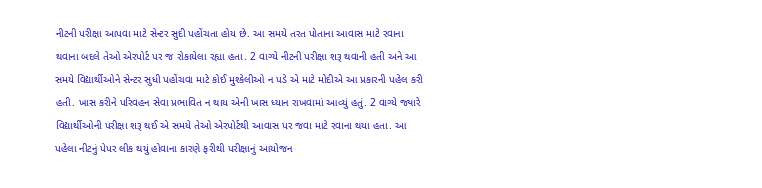નીટની પરીક્ષા આપવા માટે સેન્ટર સુદી પહોંચતા હોય છે. આ સમયે તરત પોતાના આવાસ માટે રવાના થવાના બદલે તેઓ એરપોર્ટ પર જ રોકાયેલા રહ્યા હતા. 2 વાગ્યે નીટની પરીક્ષા શરૂ થવાની હતી અને આ સમયે વિદ્યાર્થીઓને સેન્ટર સુધી પહોંચવા માટે કોઈ મુશ્કેલીઓ ન પડે એ માટે મોદીએ આ પ્રકારની પહેલ કરી હતી. ખાસ કરીને પરિવહન સેવા પ્રભાવિત ન થાય એની ખાસ ધ્યાન રાખવામાં આવ્યું હતું. 2 વાગ્યે જ્યારે વિદ્યાર્થીઓની પરીક્ષા શરૂ થઈ એ સમયે તેઓ એરપોર્ટથી આવાસ પર જવા માટે રવાના થયા હતા. આ પહેલા નીટનું પેપર લીક થયું હોવાના કારણે ફરીથી પરીક્ષાનું આયોજન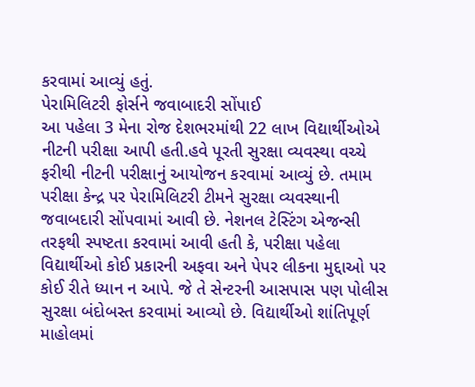કરવામાં આવ્યું હતું.
પેરામિલિટરી ફોર્સને જવાબાદરી સોંપાઈ
આ પહેલા 3 મેના રોજ દેશભરમાંથી 22 લાખ વિદ્યાર્થીઓએ નીટની પરીક્ષા આપી હતી.હવે પૂરતી સુરક્ષા વ્યવસ્થા વચ્ચે ફરીથી નીટની પરીક્ષાનું આયોજન કરવામાં આવ્યું છે. તમામ પરીક્ષા કેન્દ્ર પર પેરામિલિટરી ટીમને સુરક્ષા વ્યવસ્થાની જવાબદારી સોંપવામાં આવી છે. નેશનલ ટેસ્ટિંગ એજન્સી તરફથી સ્પષ્ટતા કરવામાં આવી હતી કે, પરીક્ષા પહેલા વિદ્યાર્થીઓ કોઈ પ્રકારની અફવા અને પેપર લીકના મુદ્દાઓ પર કોઈ રીતે ધ્યાન ન આપે. જે તે સેન્ટરની આસપાસ પણ પોલીસ સુરક્ષા બંદોબસ્ત કરવામાં આવ્યો છે. વિદ્યાર્થીઓ શાંતિપૂર્ણ માહોલમાં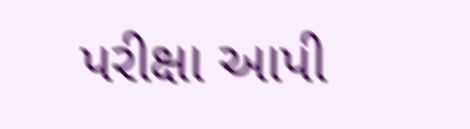પરીક્ષા આપી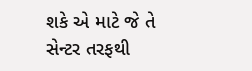શકે એ માટે જે તે સેન્ટર તરફથી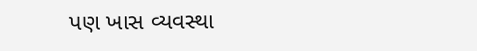પણ ખાસ વ્યવસ્થા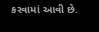કરવામાં આવી છે.